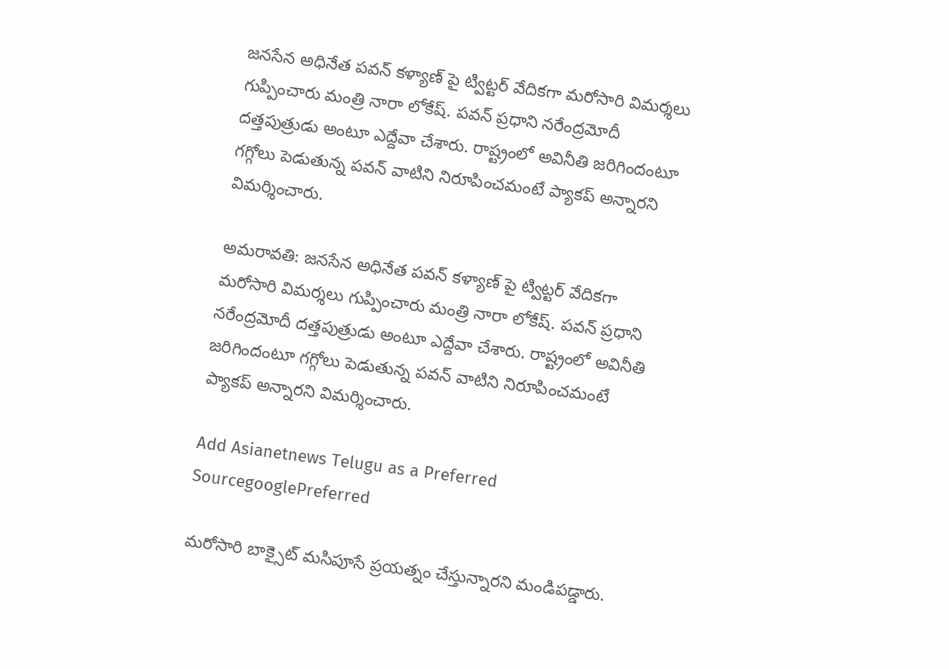జనసేన అధినేత పవన్ కళ్యాణ్ పై ట్విట్టర్ వేదికగా మరోసారి విమర్శలు గుప్పించారు మంత్రి నారా లోకేష్. పవన్ ప్రధాని నరేంద్రమోదీ దత్తపుత్రుడు అంటూ ఎద్దేవా చేశారు. రాష్ట్రంలో అవినీతి జరిగిందంటూ గగ్గోలు పెడుతున్న పవన్ వాటిని నిరూపించమంటే ప్యాకప్ అన్నారని విమర్శించారు.

అమరావతి: జనసేన అధినేత పవన్ కళ్యాణ్ పై ట్విట్టర్ వేదికగా మరోసారి విమర్శలు గుప్పించారు మంత్రి నారా లోకేష్. పవన్ ప్రధాని నరేంద్రమోదీ దత్తపుత్రుడు అంటూ ఎద్దేవా చేశారు. రాష్ట్రంలో అవినీతి జరిగిందంటూ గగ్గోలు పెడుతున్న పవన్ వాటిని నిరూపించమంటే ప్యాకప్ అన్నారని విమర్శించారు.

Add Asianetnews Telugu as a Preferred SourcegooglePreferred

మరోసారి బాక్సైట్ మసిపూసే ప్రయత్నం చేస్తున్నారని మండిపడ్డారు.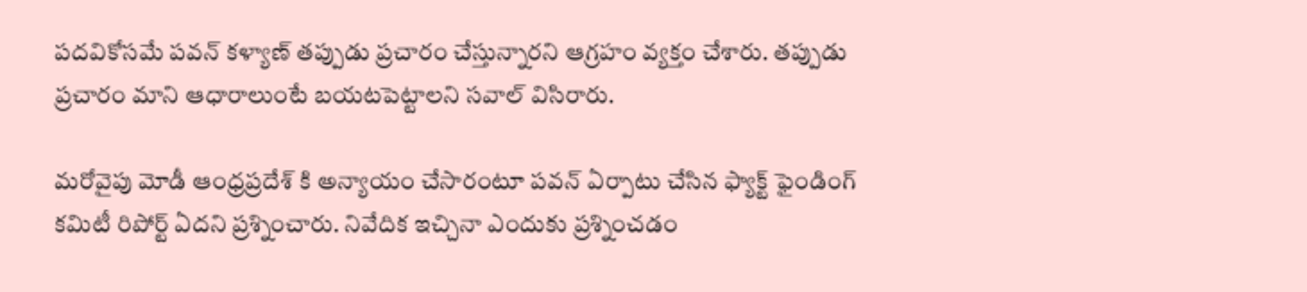పదవికోసమే పవన్ కళ్యాణ్ తప్పుడు ప్రచారం చేస్తున్నారని ఆగ్రహం వ్యక్తం చేశారు. తప్పుడు ప్రచారం మాని ఆధారాలుంటే బయటపెట్టాలని సవాల్ విసిరారు.

మరోవైపు మోడీ ఆంధ్రప్రదేశ్ కి అన్యాయం చేసారంటూ పవన్ ఏర్పాటు చేసిన ఫ్యాక్ట్ ఫైండింగ్ కమిటీ రిపోర్ట్ ఏదని ప్రశ్నించారు. నివేదిక ఇచ్చినా ఎందుకు ప్రశ్నించడం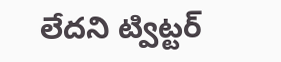లేదని ట్విట్టర్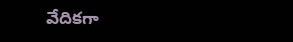వేదికగా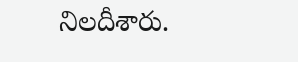నిలదీశారు.